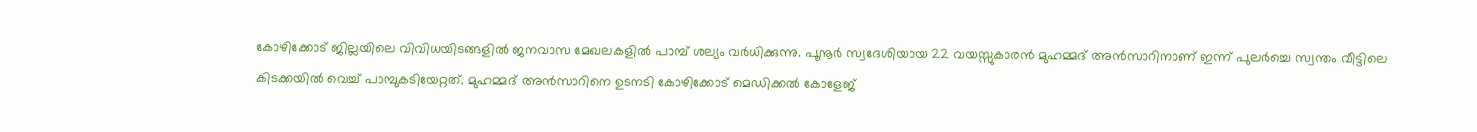കോഴിക്കോട് ജില്ലയിലെ വിവിധയിടങ്ങളിൽ ജനവാസ മേഖലകളിൽ പാമ്പ് ശല്യം വർധിക്കുന്നു. പൂനൂർ സ്വദേശിയായ 22 വയസ്സുകാരൻ മുഹമ്മദ് അൻസാറിനാണ് ഇന്ന് പുലർച്ചെ സ്വന്തം വീട്ടിലെ കിടക്കയിൽ വെച്ച് പാമ്പുകടിയേറ്റത്. മുഹമ്മദ് അൻസാറിനെ ഉടനടി കോഴിക്കോട് മെഡിക്കൽ കോളേജ്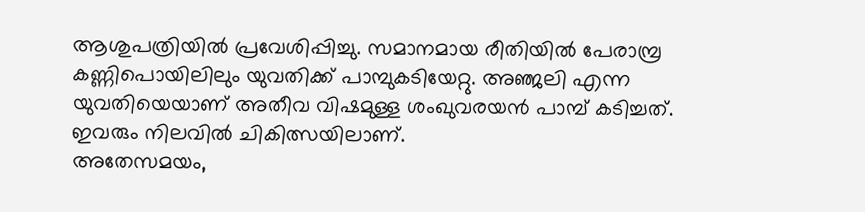ആശുപത്രിയിൽ പ്രവേശിപ്പിച്ചു. സമാനമായ രീതിയിൽ പേരാമ്പ്ര കണ്ണിപൊയിലിലും യുവതിക്ക് പാമ്പുകടിയേറ്റു. അഞ്ജലി എന്ന യുവതിയെയാണ് അതീവ വിഷമുള്ള ശംഖുവരയൻ പാമ്പ് കടിച്ചത്. ഇവരും നിലവിൽ ചികിത്സയിലാണ്.
അതേസമയം,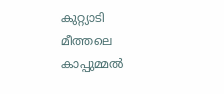കുറ്റ്യാടി മീത്തലെ കാപ്പുമ്മൽ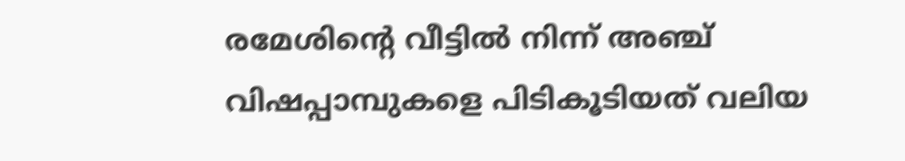രമേശിന്റെ വീട്ടിൽ നിന്ന് അഞ്ച് വിഷപ്പാമ്പുകളെ പിടികൂടിയത് വലിയ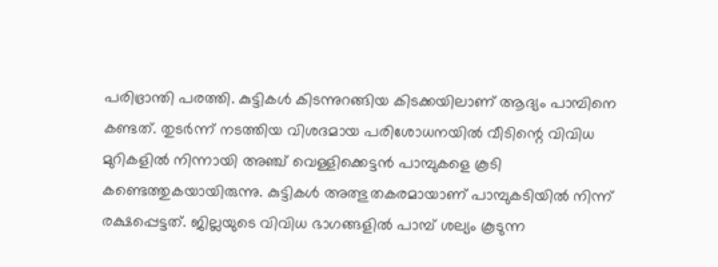പരിഭ്രാന്തി പരത്തി. കുട്ടികൾ കിടന്നുറങ്ങിയ കിടക്കയിലാണ് ആദ്യം പാമ്പിനെ കണ്ടത്. തുടർന്ന് നടത്തിയ വിശദമായ പരിശോധനയിൽ വീടിന്റെ വിവിധ മുറികളിൽ നിന്നായി അഞ്ച് വെള്ളിക്കെട്ടൻ പാമ്പുകളെ കൂടി കണ്ടെത്തുകയായിരുന്നു. കുട്ടികൾ അത്ഭുതകരമായാണ് പാമ്പുകടിയിൽ നിന്ന് രക്ഷപ്പെട്ടത്. ജില്ലയുടെ വിവിധ ഭാഗങ്ങളിൽ പാമ്പ് ശല്യം കൂടുന്ന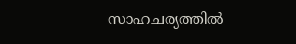സാഹചര്യത്തിൽ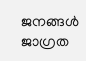ജനങ്ങൾ ജാഗ്രത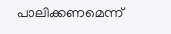പാലിക്കണമെന്ന്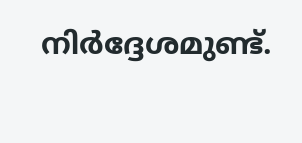നിർദ്ദേശമുണ്ട്.